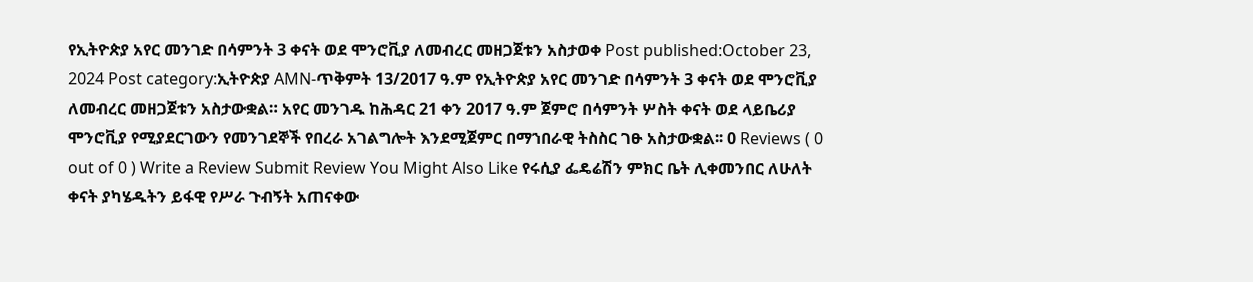የኢትዮጵያ አየር መንገድ በሳምንት 3 ቀናት ወደ ሞንሮቪያ ለመብረር መዘጋጀቱን አስታወቀ Post published:October 23, 2024 Post category:ኢትዮጵያ AMN-ጥቅምት 13/2017 ዓ.ም የኢትዮጵያ አየር መንገድ በሳምንት 3 ቀናት ወደ ሞንሮቪያ ለመብረር መዘጋጀቱን አስታውቋል። አየር መንገዱ ከሕዳር 21 ቀን 2017 ዓ.ም ጀምሮ በሳምንት ሦስት ቀናት ወደ ላይቤሪያ ሞንሮቪያ የሚያደርገውን የመንገደኞች የበረራ አገልግሎት እንደሚጀምር በማኀበራዊ ትስስር ገፁ አስታውቋል፡፡ 0 Reviews ( 0 out of 0 ) Write a Review Submit Review You Might Also Like የሩሲያ ፌዴሬሽን ምክር ቤት ሊቀመንበር ለሁለት ቀናት ያካሄዱትን ይፋዊ የሥራ ጉብኝት አጠናቀው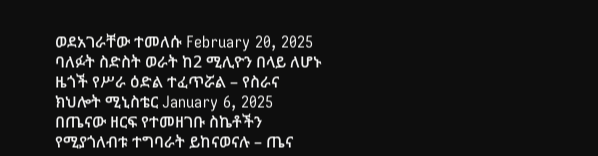ወደአገራቸው ተመለሱ February 20, 2025 ባለፉት ስድስት ወራት ከ2 ሚሊዮን በላይ ለሆኑ ዜጎች የሥራ ዕድል ተፈጥሯል – የስራና ክህሎት ሚኒስቴር January 6, 2025 በጤናው ዘርፍ የተመዘገቡ ስኬቶችን የሚያጎለብቱ ተግባራት ይከናወናሉ – ጤና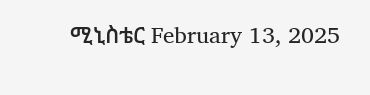ሚኒስቴር February 13, 2025